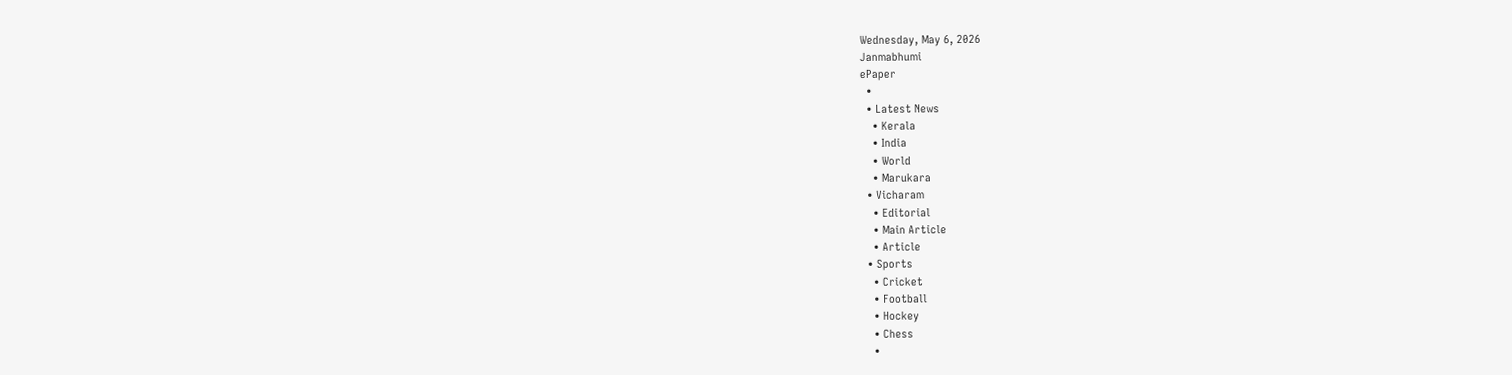Wednesday, May 6, 2026
Janmabhumi
ePaper
  •
  • Latest News
    • Kerala
    • India
    • World
    • Marukara
  • Vicharam
    • Editorial
    • Main Article
    • Article
  • Sports
    • Cricket
    • Football
    • Hockey
    • Chess
    •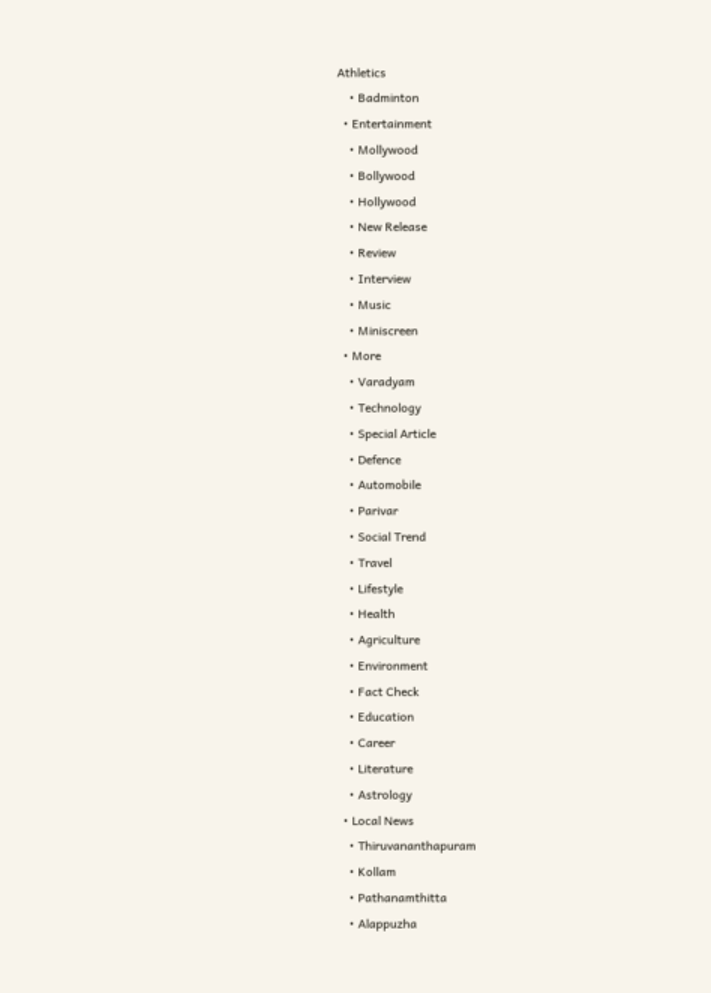Athletics
    • Badminton
  • Entertainment
    • Mollywood
    • Bollywood
    • Hollywood
    • New Release
    • Review
    • Interview
    • Music
    • Miniscreen
  • More
    • Varadyam
    • Technology
    • Special Article
    • Defence
    • Automobile
    • Parivar
    • Social Trend
    • Travel
    • Lifestyle
    • Health
    • Agriculture
    • Environment
    • Fact Check
    • Education
    • Career
    • Literature
    • Astrology
  • Local News
    • Thiruvananthapuram
    • Kollam
    • Pathanamthitta
    • Alappuzha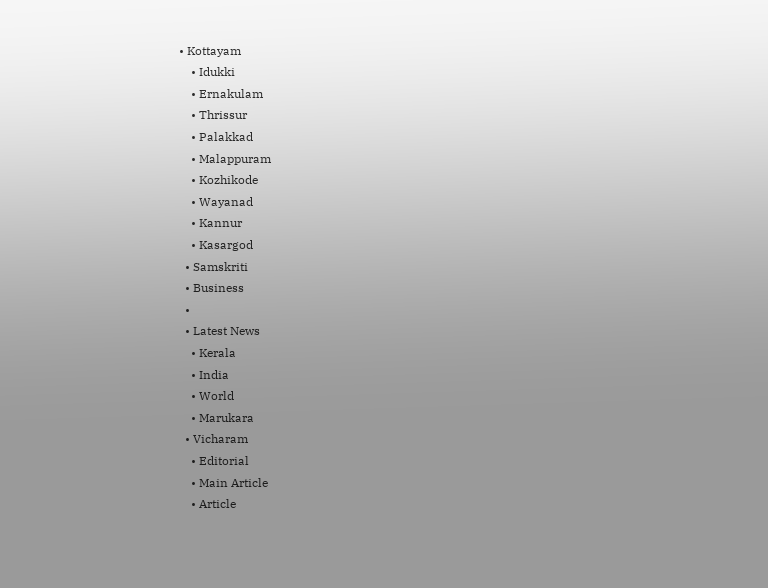• Kottayam
    • Idukki
    • Ernakulam
    • Thrissur
    • Palakkad
    • Malappuram
    • Kozhikode
    • Wayanad
    • Kannur
    • Kasargod
  • Samskriti
  • Business
  •
  • Latest News
    • Kerala
    • India
    • World
    • Marukara
  • Vicharam
    • Editorial
    • Main Article
    • Article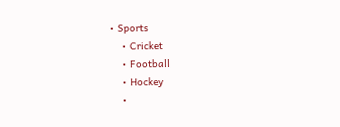• Sports
    • Cricket
    • Football
    • Hockey
    •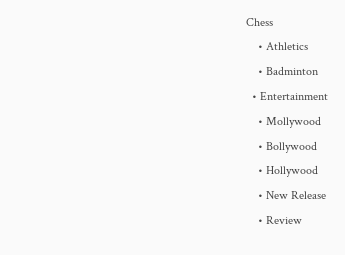Chess
    • Athletics
    • Badminton
  • Entertainment
    • Mollywood
    • Bollywood
    • Hollywood
    • New Release
    • Review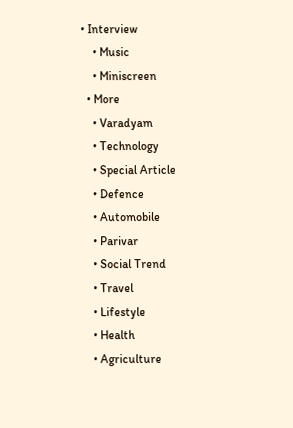• Interview
    • Music
    • Miniscreen
  • More
    • Varadyam
    • Technology
    • Special Article
    • Defence
    • Automobile
    • Parivar
    • Social Trend
    • Travel
    • Lifestyle
    • Health
    • Agriculture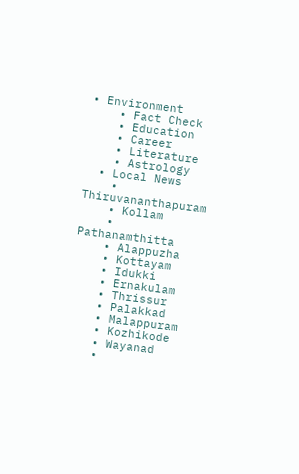• Environment
    • Fact Check
    • Education
    • Career
    • Literature
    • Astrology
  • Local News
    • Thiruvananthapuram
    • Kollam
    • Pathanamthitta
    • Alappuzha
    • Kottayam
    • Idukki
    • Ernakulam
    • Thrissur
    • Palakkad
    • Malappuram
    • Kozhikode
    • Wayanad
    •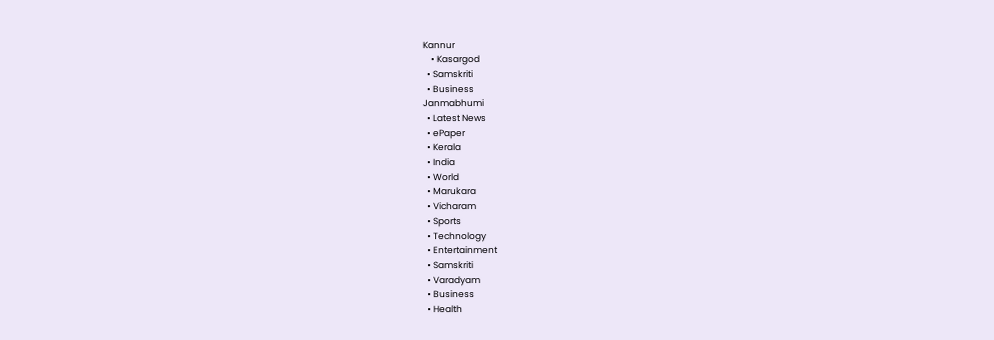Kannur
    • Kasargod
  • Samskriti
  • Business
Janmabhumi
  • Latest News
  • ePaper
  • Kerala
  • India
  • World
  • Marukara
  • Vicharam
  • Sports
  • Technology
  • Entertainment
  • Samskriti
  • Varadyam
  • Business
  • Health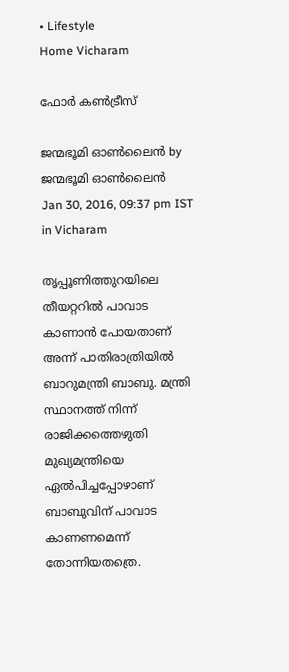• Lifestyle
Home Vicharam

ഫോര്‍ കണ്‍ട്രീസ്

ജന്മഭൂമി ഓണ്‍ലൈന്‍ by ജന്മഭൂമി ഓണ്‍ലൈന്‍
Jan 30, 2016, 09:37 pm IST
in Vicharam

തൃപ്പൂണിത്തുറയിലെ തീയറ്ററില്‍ പാവാട കാണാന്‍ പോയതാണ് അന്ന് പാതിരാത്രിയില്‍ ബാറുമന്ത്രി ബാബു. മന്ത്രി സ്ഥാനത്ത് നിന്ന് രാജിക്കത്തെഴുതി മുഖ്യമന്ത്രിയെ ഏല്‍പിച്ചപ്പോഴാണ് ബാബുവിന് പാവാട കാണണമെന്ന് തോന്നിയതത്രെ.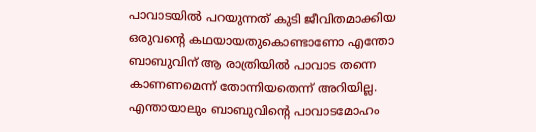പാവാടയില്‍ പറയുന്നത് കുടി ജീവിതമാക്കിയ ഒരുവന്റെ കഥയായതുകൊണ്ടാണോ എന്തോ ബാബുവിന് ആ രാത്രിയില്‍ പാവാട തന്നെ കാണണമെന്ന് തോന്നിയതെന്ന് അറിയില്ല. എന്തായാലും ബാബുവിന്റെ പാവാടമോഹം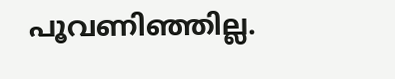പൂവണിഞ്ഞില്ല.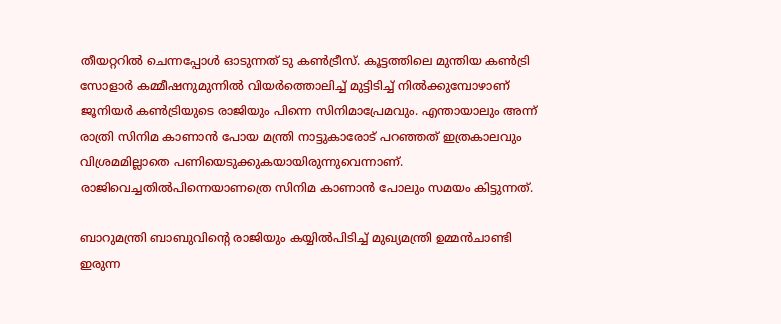തീയറ്ററില്‍ ചെന്നപ്പോള്‍ ഓടുന്നത് ടു കണ്‍ട്രീസ്. കൂട്ടത്തിലെ മുന്തിയ കണ്‍ട്രി സോളാര്‍ കമ്മീഷനുമുന്നില്‍ വിയര്‍ത്തൊലിച്ച് മുട്ടിടിച്ച് നില്‍ക്കുമ്പോഴാണ് ജൂനിയര്‍ കണ്‍ട്രിയുടെ രാജിയും പിന്നെ സിനിമാപ്രേമവും. എന്തായാലും അന്ന് രാത്രി സിനിമ കാണാന്‍ പോയ മന്ത്രി നാട്ടുകാരോട് പറഞ്ഞത് ഇത്രകാലവും വിശ്രമമില്ലാതെ പണിയെടുക്കുകയായിരുന്നുവെന്നാണ്. രാജിവെച്ചതില്‍പിന്നെയാണത്രെ സിനിമ കാണാന്‍ പോലും സമയം കിട്ടുന്നത്.

ബാറുമന്ത്രി ബാബുവിന്റെ രാജിയും കയ്യില്‍പിടിച്ച് മുഖ്യമന്ത്രി ഉമ്മന്‍ചാണ്ടി ഇരുന്ന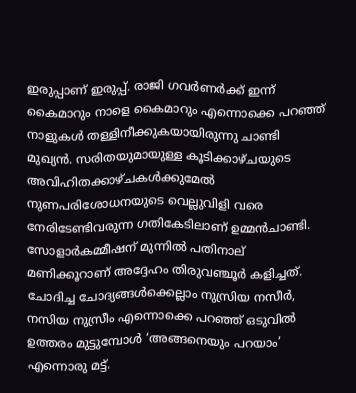ഇരുപ്പാണ് ഇരുപ്പ്. രാജി ഗവര്‍ണര്‍ക്ക് ഇന്ന് കൈമാറും നാളെ കൈമാറും എന്നൊക്കെ പറഞ്ഞ് നാളുകള്‍ തള്ളിനീക്കുകയായിരുന്നു ചാണ്ടി മുഖ്യന്‍. സരിതയുമായുള്ള കൂടിക്കാഴ്ചയുടെ അവിഹിതക്കാഴ്ചകള്‍ക്കുമേല്‍ നുണപരിശോധനയുടെ വെല്ലുവിളി വരെ നേരിടേണ്ടിവരുന്ന ഗതികേടിലാണ് ഉമ്മന്‍ചാണ്ടി. സോളാര്‍കമ്മീഷന് മുന്നില്‍ പതിനാല് മണിക്കൂറാണ് അദ്ദേഹം തിരുവഞ്ചൂര്‍ കളിച്ചത്. ചോദിച്ച ചോദ്യങ്ങള്‍ക്കെല്ലാം നുസ്രിയ നസീര്‍, നസിയ നുസ്രീം എന്നൊക്കെ പറഞ്ഞ് ഒടുവില്‍ ഉത്തരം മുട്ടുമ്പോള്‍ ‘അങ്ങനെയും പറയാം’ എന്നൊരു മട്ട്.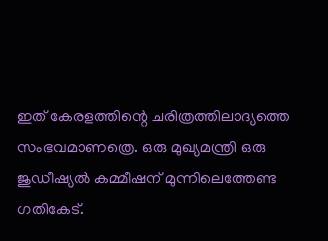ഇത് കേരളത്തിന്റെ ചരിത്രത്തിലാദ്യത്തെ സംഭവമാണത്രെ. ഒരു മുഖ്യമന്ത്രി ഒരു ജുഡീഷ്യല്‍ കമ്മീഷന് മുന്നിലെത്തേണ്ട ഗതികേട്.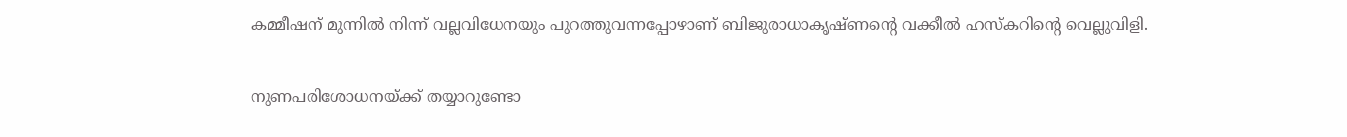കമ്മീഷന് മുന്നില്‍ നിന്ന് വല്ലവിധേനയും പുറത്തുവന്നപ്പോഴാണ് ബിജുരാധാകൃഷ്ണന്റെ വക്കീല്‍ ഹസ്‌കറിന്റെ വെല്ലുവിളി.

നുണപരിശോധനയ്‌ക്ക് തയ്യാറുണ്ടോ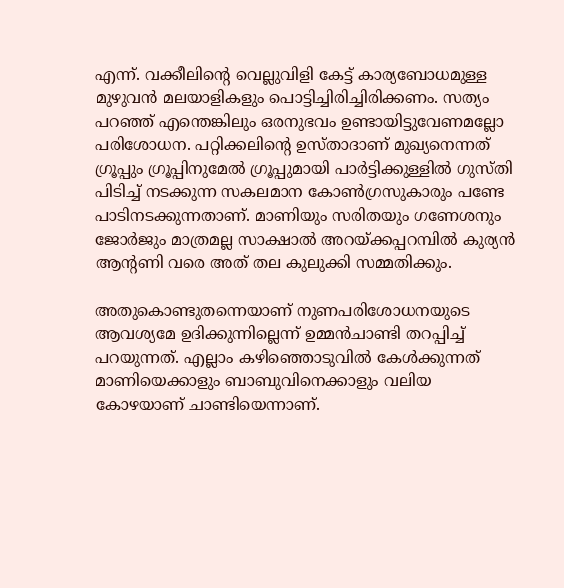എന്ന്. വക്കീലിന്റെ വെല്ലുവിളി കേട്ട് കാര്യബോധമുള്ള മുഴുവന്‍ മലയാളികളും പൊട്ടിച്ചിരിച്ചിരിക്കണം. സത്യം പറഞ്ഞ് എന്തെങ്കിലും ഒരനുഭവം ഉണ്ടായിട്ടുവേണമല്ലോ പരിശോധന. പറ്റിക്കലിന്റെ ഉസ്താദാണ് മുഖ്യനെന്നത് ഗ്രൂപ്പും ഗ്രൂപ്പിനുമേല്‍ ഗ്രൂപ്പുമായി പാര്‍ട്ടിക്കുള്ളില്‍ ഗുസ്തി പിടിച്ച് നടക്കുന്ന സകലമാന കോണ്‍ഗ്രസുകാരും പണ്ടേ പാടിനടക്കുന്നതാണ്. മാണിയും സരിതയും ഗണേശനും ജോര്‍ജും മാത്രമല്ല സാക്ഷാല്‍ അറയ്‌ക്കപ്പറമ്പില്‍ കുര്യന്‍ ആന്റണി വരെ അത് തല കുലുക്കി സമ്മതിക്കും.

അതുകൊണ്ടുതന്നെയാണ് നുണപരിശോധനയുടെ ആവശ്യമേ ഉദിക്കുന്നില്ലെന്ന് ഉമ്മന്‍ചാണ്ടി തറപ്പിച്ച് പറയുന്നത്. എല്ലാം കഴിഞ്ഞൊടുവില്‍ കേള്‍ക്കുന്നത് മാണിയെക്കാളും ബാബുവിനെക്കാളും വലിയ കോഴയാണ് ചാണ്ടിയെന്നാണ്.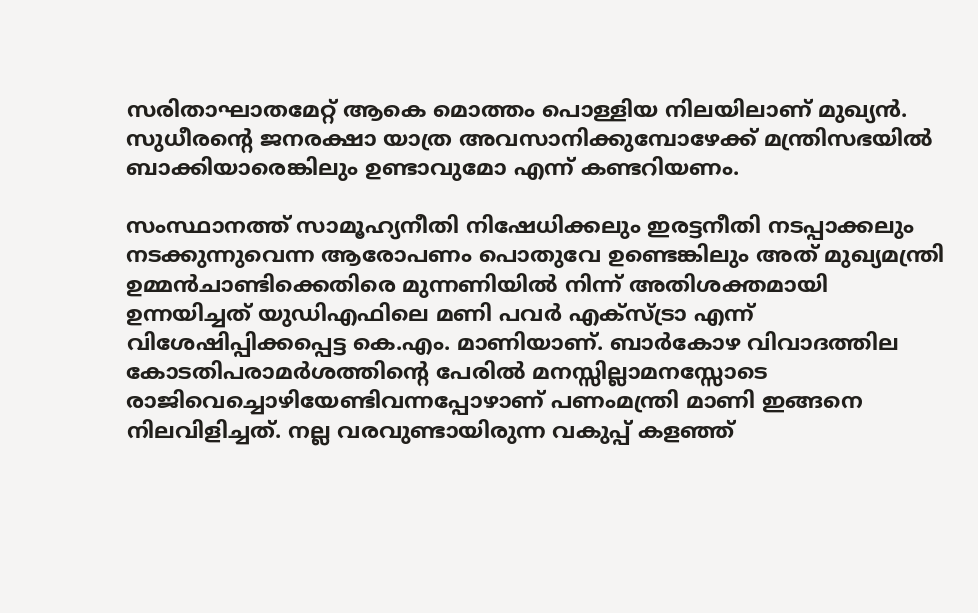സരിതാഘാതമേറ്റ് ആകെ മൊത്തം പൊള്ളിയ നിലയിലാണ് മുഖ്യന്‍. സുധീരന്റെ ജനരക്ഷാ യാത്ര അവസാനിക്കുമ്പോഴേക്ക് മന്ത്രിസഭയില്‍ ബാക്കിയാരെങ്കിലും ഉണ്ടാവുമോ എന്ന് കണ്ടറിയണം.

സംസ്ഥാനത്ത് സാമൂഹ്യനീതി നിഷേധിക്കലും ഇരട്ടനീതി നടപ്പാക്കലും നടക്കുന്നുവെന്ന ആരോപണം പൊതുവേ ഉണ്ടെങ്കിലും അത് മുഖ്യമന്ത്രി ഉമ്മന്‍ചാണ്ടിക്കെതിരെ മുന്നണിയില്‍ നിന്ന് അതിശക്തമായി ഉന്നയിച്ചത് യുഡിഎഫിലെ മണി പവര്‍ എക്‌സ്ട്രാ എന്ന് വിശേഷിപ്പിക്കപ്പെട്ട കെ.എം. മാണിയാണ്. ബാര്‍കോഴ വിവാദത്തില കോടതിപരാമര്‍ശത്തിന്റെ പേരില്‍ മനസ്സില്ലാമനസ്സോടെ രാജിവെച്ചൊഴിയേണ്ടിവന്നപ്പോഴാണ് പണംമന്ത്രി മാണി ഇങ്ങനെ നിലവിളിച്ചത്. നല്ല വരവുണ്ടായിരുന്ന വകുപ്പ് കളഞ്ഞ്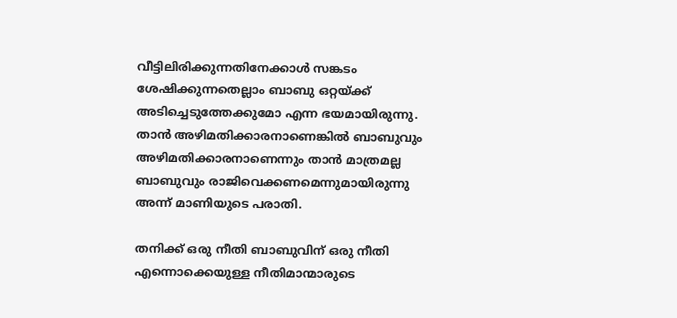വീട്ടിലിരിക്കുന്നതിനേക്കാള്‍ സങ്കടം ശേഷിക്കുന്നതെല്ലാം ബാബു ഒറ്റയ്‌ക്ക് അടിച്ചെടുത്തേക്കുമോ എന്ന ഭയമായിരുന്നു. താന്‍ അഴിമതിക്കാരനാണെങ്കില്‍ ബാബുവും അഴിമതിക്കാരനാണെന്നും താന്‍ മാത്രമല്ല ബാബുവും രാജിവെക്കണമെന്നുമായിരുന്നു അന്ന് മാണിയുടെ പരാതി.

തനിക്ക് ഒരു നീതി ബാബുവിന് ഒരു നീതി എന്നൊക്കെയുള്ള നീതിമാന്മാരുടെ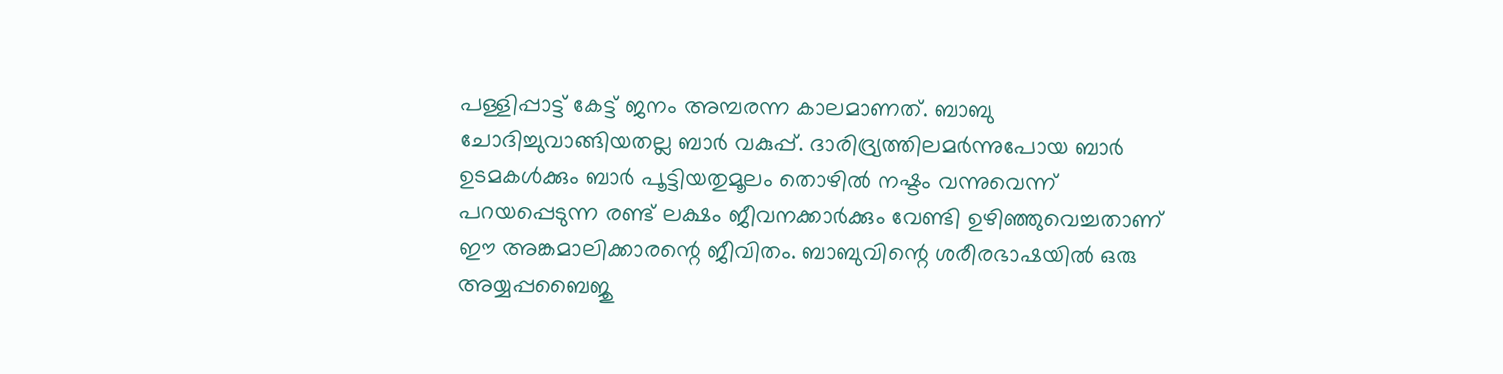പള്ളിപ്പാട്ട് കേട്ട് ജനം അമ്പരന്ന കാലമാണത്. ബാബു ചോദിച്ചുവാങ്ങിയതല്ല ബാര്‍ വകുപ്പ്. ദാരിദ്ര്യത്തിലമര്‍ന്നുപോയ ബാര്‍ ഉടമകള്‍ക്കും ബാര്‍ പൂട്ടിയതുമൂലം തൊഴില്‍ നഷ്ടം വന്നുവെന്ന് പറയപ്പെടുന്ന രണ്ട് ലക്ഷം ജീവനക്കാര്‍ക്കും വേണ്ടി ഉഴിഞ്ഞുവെച്ചതാണ് ഈ അങ്കമാലിക്കാരന്റെ ജീവിതം. ബാബുവിന്റെ ശരീരഭാഷയില്‍ ഒരു അയ്യപ്പബൈജു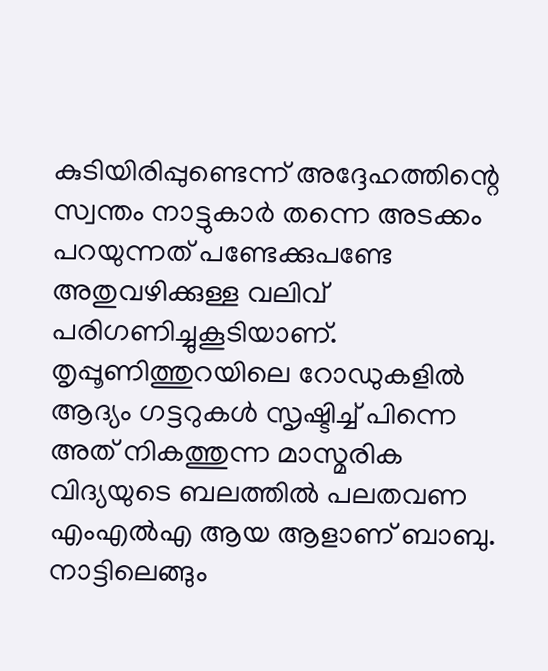കുടിയിരിപ്പുണ്ടെന്ന് അദ്ദേഹത്തിന്റെ സ്വന്തം നാട്ടുകാര്‍ തന്നെ അടക്കം പറയുന്നത് പണ്ടേക്കുപണ്ടേ അതുവഴിക്കുള്ള വലിവ് പരിഗണിച്ചുകൂടിയാണ്. തൃപ്പൂണിത്തുറയിലെ റോഡുകളില്‍ ആദ്യം ഗട്ടറുകള്‍ സൃഷ്ടിച്ച് പിന്നെ അത് നികത്തുന്ന മാസ്മരിക വിദ്യയുടെ ബലത്തില്‍ പലതവണ എംഎല്‍എ ആയ ആളാണ് ബാബു. നാട്ടിലെങ്ങും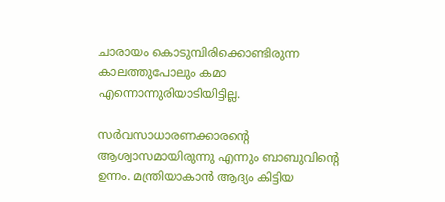ചാരായം കൊടുമ്പിരിക്കൊണ്ടിരുന്ന കാലത്തുപോലും കമാ എന്നൊന്നുരിയാടിയിട്ടില്ല.

സര്‍വസാധാരണക്കാരന്റെ ആശ്വാസമായിരുന്നു എന്നും ബാബുവിന്റെ ഉന്നം. മന്ത്രിയാകാന്‍ ആദ്യം കിട്ടിയ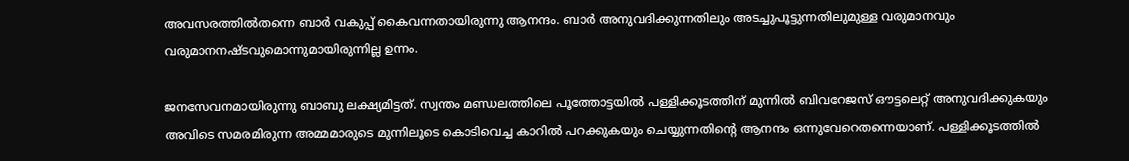അവസരത്തില്‍തന്നെ ബാര്‍ വകുപ്പ് കൈവന്നതായിരുന്നു ആനന്ദം. ബാര്‍ അനുവദിക്കുന്നതിലും അടച്ചുപൂട്ടുന്നതിലുമുള്ള വരുമാനവും വരുമാനനഷ്ടവുമൊന്നുമായിരുന്നില്ല ഉന്നം.

ജനസേവനമായിരുന്നു ബാബു ലക്ഷ്യമിട്ടത്. സ്വന്തം മണ്ഡലത്തിലെ പൂത്തോട്ടയില്‍ പള്ളിക്കൂടത്തിന് മുന്നില്‍ ബിവറേജസ് ഔട്ടലെറ്റ് അനുവദിക്കുകയും അവിടെ സമരമിരുന്ന അമ്മമാരുടെ മുന്നിലൂടെ കൊടിവെച്ച കാറില്‍ പറക്കുകയും ചെയ്യുന്നതിന്റെ ആനന്ദം ഒന്നുവേറെതന്നെയാണ്. പള്ളിക്കൂടത്തില്‍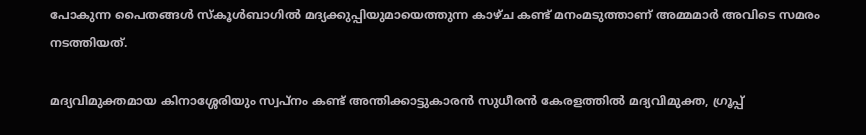പോകുന്ന പൈതങ്ങള്‍ സ്‌കൂള്‍ബാഗില്‍ മദ്യക്കുപ്പിയുമായെത്തുന്ന കാഴ്ച കണ്ട് മനംമടുത്താണ് അമ്മമാര്‍ അവിടെ സമരം നടത്തിയത്.

മദ്യവിമുക്തമായ കിനാശ്ശേരിയും സ്വപ്‌നം കണ്ട് അന്തിക്കാട്ടുകാരന്‍ സുധീരന്‍ കേരളത്തില്‍ മദ്യവിമുക്ത, ഗ്രൂപ്പ്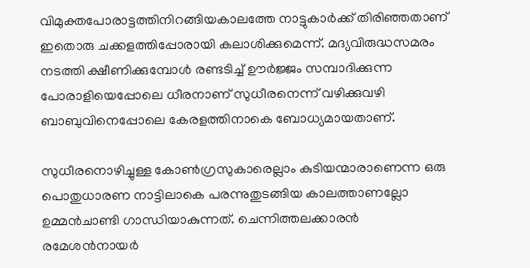വിമുക്തപോരാട്ടത്തിനിറങ്ങിയകാലത്തേ നാട്ടുകാര്‍ക്ക് തിരിഞ്ഞതാണ് ഇതൊരു ചക്കളത്തിപ്പോരായി കലാശിക്കുമെന്ന്. മദ്യവിരുദ്ധസമരം നടത്തി ക്ഷീണിക്കുമ്പോള്‍ രണ്ടടിച്ച് ഊര്‍ജ്ജം സമ്പാദിക്കുന്ന പോരാളിയെപ്പോലെ ധീരനാണ് സുധീരനെന്ന് വഴിക്കുവഴി ബാബുവിനെപ്പോലെ കേരളത്തിനാകെ ബോധ്യമായതാണ്.

സുധീരനൊഴിച്ചുള്ള കോണ്‍ഗ്രസുകാരെല്ലാം കുടിയന്മാരാണെന്ന ഒരു പൊതുധാരണ നാട്ടിലാകെ പരന്നുതുടങ്ങിയ കാലത്താണല്ലോ ഉമ്മന്‍ചാണ്ടി ഗാന്ധിയാകുന്നത്. ചെന്നിത്തലക്കാരന്‍ രമേശന്‍നായര്‍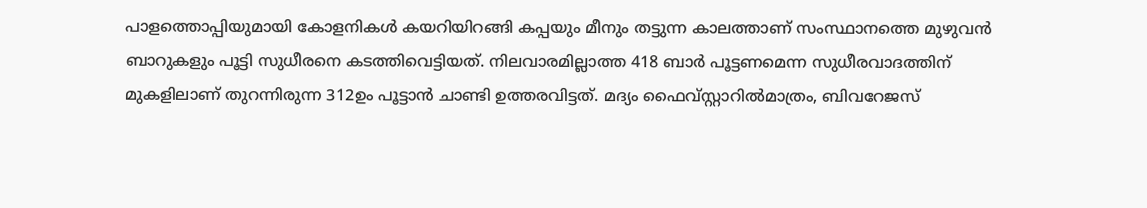പാളത്തൊപ്പിയുമായി കോളനികള്‍ കയറിയിറങ്ങി കപ്പയും മീനും തട്ടുന്ന കാലത്താണ് സംസ്ഥാനത്തെ മുഴുവന്‍ ബാറുകളും പൂട്ടി സുധീരനെ കടത്തിവെട്ടിയത്. നിലവാരമില്ലാത്ത 418 ബാര്‍ പൂട്ടണമെന്ന സുധീരവാദത്തിന് മുകളിലാണ് തുറന്നിരുന്ന 312ഉം പൂട്ടാന്‍ ചാണ്ടി ഉത്തരവിട്ടത്. മദ്യം ഫൈവ്സ്റ്റാറില്‍മാത്രം, ബിവറേജസ്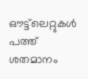ഔട്ട്‌ലെറ്റുകള്‍ പത്ത് ശതമാനം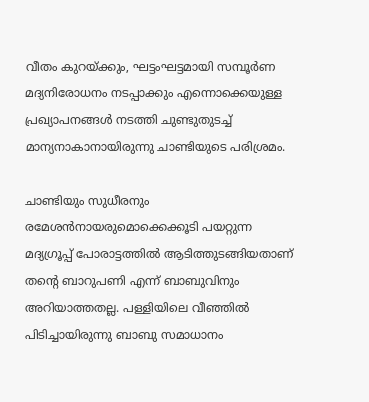വീതം കുറയ്‌ക്കും, ഘട്ടംഘട്ടമായി സമ്പൂര്‍ണ മദ്യനിരോധനം നടപ്പാക്കും എന്നൊക്കെയുള്ള പ്രഖ്യാപനങ്ങള്‍ നടത്തി ചുണ്ടുതുടച്ച് മാന്യനാകാനായിരുന്നു ചാണ്ടിയുടെ പരിശ്രമം.

ചാണ്ടിയും സുധീരനും രമേശന്‍നായരുമൊക്കെക്കൂടി പയറ്റുന്ന മദ്യഗ്രൂപ്പ് പോരാട്ടത്തില്‍ ആടിത്തുടങ്ങിയതാണ് തന്റെ ബാറുപണി എന്ന് ബാബുവിനും അറിയാത്തതല്ല. പള്ളിയിലെ വീഞ്ഞില്‍ പിടിച്ചായിരുന്നു ബാബു സമാധാനം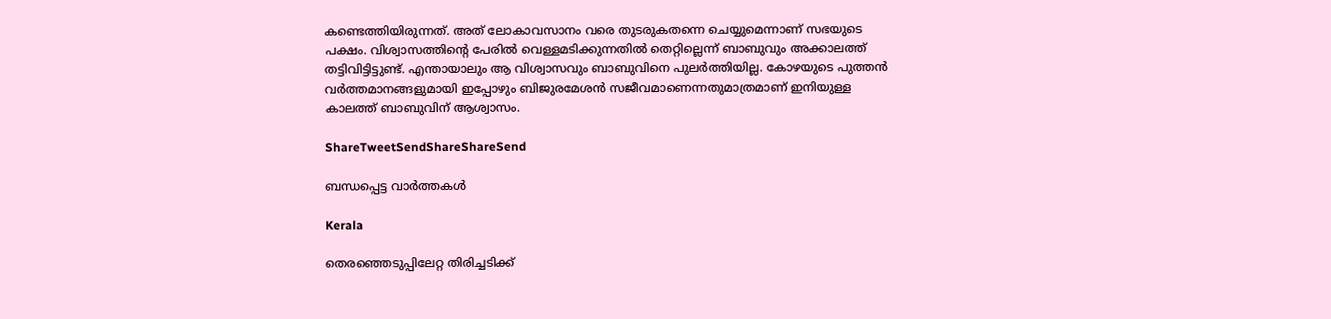കണ്ടെത്തിയിരുന്നത്. അത് ലോകാവസാനം വരെ തുടരുകതന്നെ ചെയ്യുമെന്നാണ് സഭയുടെ പക്ഷം. വിശ്വാസത്തിന്റെ പേരില്‍ വെള്ളമടിക്കുന്നതില്‍ തെറ്റില്ലെന്ന് ബാബുവും അക്കാലത്ത് തട്ടിവിട്ടിട്ടുണ്ട്. എന്തായാലും ആ വിശ്വാസവും ബാബുവിനെ പുലര്‍ത്തിയില്ല. കോഴയുടെ പുത്തന്‍ വര്‍ത്തമാനങ്ങളുമായി ഇപ്പോഴും ബിജുരമേശന്‍ സജീവമാണെന്നതുമാത്രമാണ് ഇനിയുള്ള കാലത്ത് ബാബുവിന് ആശ്വാസം.

ShareTweetSendShareShareSend

ബന്ധപ്പെട്ട വാര്‍ത്തകള്‍

Kerala

തെരഞ്ഞെടുപ്പിലേറ്റ തിരിച്ചടിക്ക്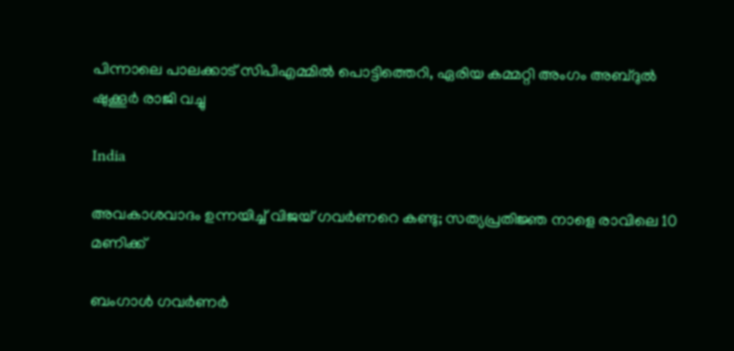പിന്നാലെ പാലക്കാട് സിപിഎമ്മില്‍ പൊട്ടിത്തെറി, ഏരിയ കമ്മറ്റി അംഗം അബ്ദുല്‍ ഷുക്കൂര്‍ രാജി വച്ചു

India

അവകാശവാദം ഉന്നയിച്ച് വിജയ് ഗവർണറെ കണ്ടു; സത്യപ്രതിജ്ഞ നാളെ രാവിലെ 10 മണിക്ക്

ബംഗാള്‍ ഗവര്‍ണര്‍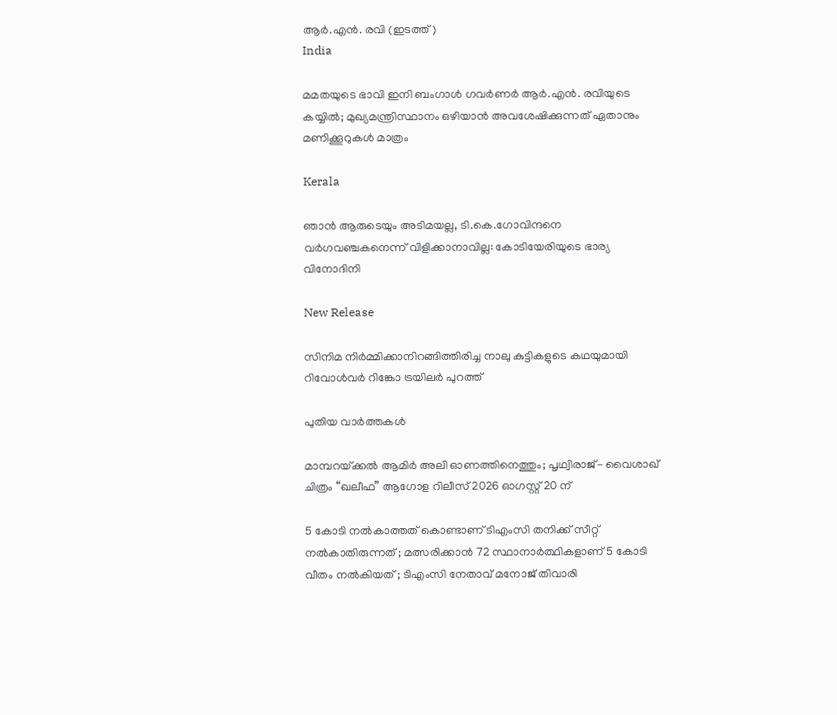ആര്‍.എന്‍. രവി (ഇടത്ത്)
India

മമതയുടെ ഭാവി ഇനി ബംഗാള്‍ ഗവര്‍ണര്‍ ആര്‍.എന്‍. രവിയുടെ കയ്യില്‍; മുഖ്യമന്ത്രിസ്ഥാനം ഒഴിയാന്‍ അവശേഷിക്കുന്നത് ഏതാനും മണിക്കൂറുകള്‍ മാത്രം

Kerala

ഞാൻ ആരുടെയും അടിമയല്ല, ടി.കെ.ഗോവിന്ദനെ വർഗവഞ്ചകനെന്ന് വിളിക്കാനാവില്ല: കോടിയേരിയുടെ ഭാര്യ വിനോദിനി

New Release

സിനിമ നിർമ്മിക്കാനിറങ്ങിത്തിരിച്ച നാലു കുട്ടികളുടെ കഥയുമായി റിവോൾവർ റിങ്കോ ട്രയിലർ പുറത്ത്

പുതിയ വാര്‍ത്തകള്‍

മാമ്പറയ്‌ക്കൽ ആമിർ അലി ഓണത്തിനെത്തും; പൃഥ്വിരാജ്- വൈശാഖ് ചിത്രം “ഖലീഫ” ആഗോള റിലീസ് 2026 ഓഗസ്റ്റ് 20 ന്

5 കോടി നൽകാത്തത് കൊണ്ടാണ് ടിഎംസി തനിക്ക് സീറ്റ് നൽകാതിരുന്നത് ; മത്സരിക്കാൻ 72 സ്ഥാനാർത്ഥികളാണ് 5 കോടി വീതം നൽകിയത് ; ടിഎംസി നേതാവ് മനോജ് തിവാരി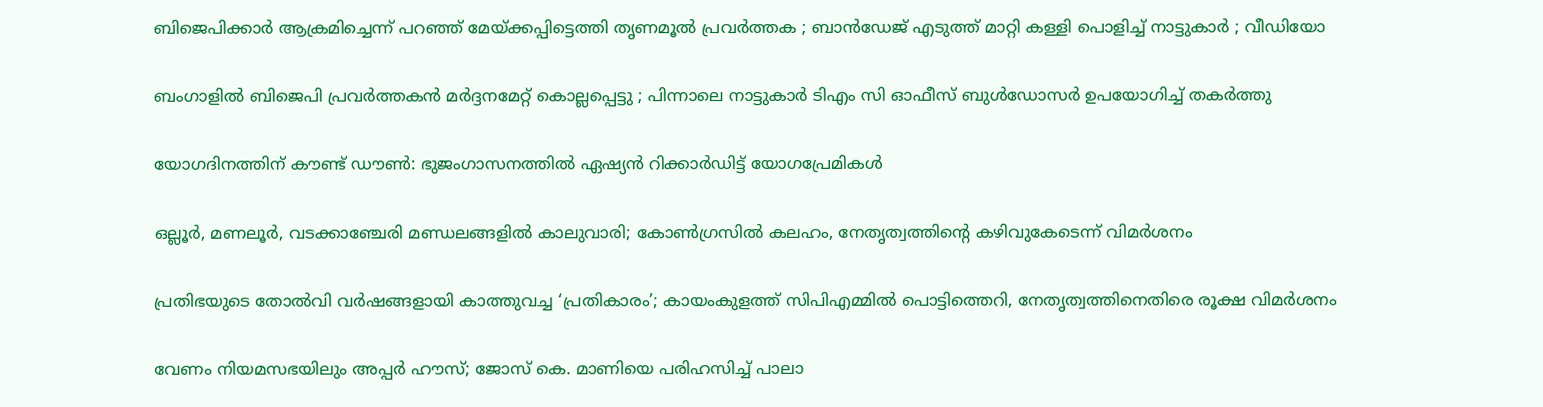ബിജെപിക്കാർ ആക്രമിച്ചെന്ന് പറഞ്ഞ് മേയ്‌ക്കപ്പിട്ടെത്തി തൃണമൂൽ പ്രവർത്തക ; ബാൻഡേജ് എടുത്ത് മാറ്റി കള്ളി പൊളിച്ച് നാട്ടുകാർ ; വീഡിയോ

ബംഗാളിൽ ബിജെപി പ്രവർത്തകൻ മർദ്ദനമേറ്റ് കൊല്ലപ്പെട്ടു ; പിന്നാലെ നാട്ടുകാർ ടിഎം സി ഓഫീസ് ബുൾഡോസർ ഉപയോഗിച്ച് തകർത്തു

യോഗദിനത്തിന് കൗണ്ട് ഡൗണ്‍: ഭുജംഗാസനത്തിൽ ഏഷ്യന്‍ റിക്കാര്‍ഡിട്ട് യോഗപ്രേമികള്‍

ഒല്ലൂര്‍, മണലൂര്‍, വടക്കാഞ്ചേരി മണ്ഡലങ്ങളില്‍ കാലുവാരി; കോണ്‍ഗ്രസില്‍ കലഹം, നേതൃത്വത്തിന്റെ കഴിവുകേടെന്ന് വിമർശനം

പ്രതിഭയുടെ തോൽവി വർഷങ്ങളായി കാത്തുവച്ച ‘പ്രതികാരം’; കായംകുളത്ത് സിപിഎമ്മിൽ പൊട്ടിത്തെറി, നേതൃത്വത്തിനെതിരെ രൂക്ഷ വിമർശനം

വേണം നിയമസഭയിലും അപ്പർ ഹൗസ്; ജോസ് കെ. മാണിയെ പരിഹസിച്ച് പാലാ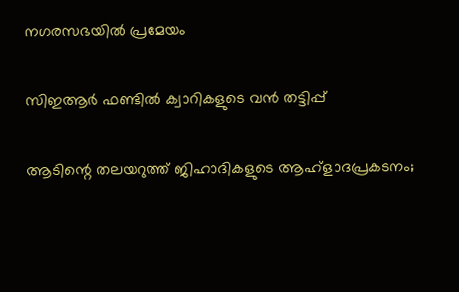നഗരസഭയില്‍ പ്രമേയം

സിഇആര്‍ ഫണ്ടില്‍ ക്വാറികളുടെ വന്‍ തട്ടിപ്പ്

ആടിന്റെ തലയറുത്ത് ജിഹാദികളുടെ ആഹ്ളാദപ്രകടനം;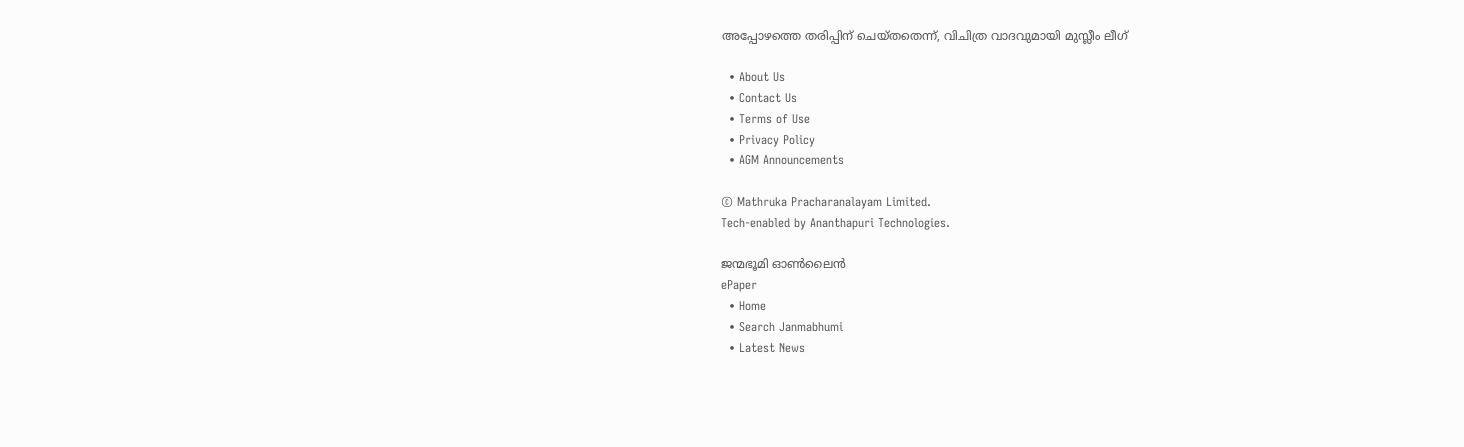അപ്പോഴത്തെ തരിപ്പിന് ചെയ്തതെന്ന്, വിചിത്ര വാദവുമായി മുസ്ലീം ലീഗ്

  • About Us
  • Contact Us
  • Terms of Use
  • Privacy Policy
  • AGM Announcements

© Mathruka Pracharanalayam Limited.
Tech-enabled by Ananthapuri Technologies.

ജന്മഭൂമി ഓണ്‍ലൈന്‍
ePaper
  • Home
  • Search Janmabhumi
  • Latest News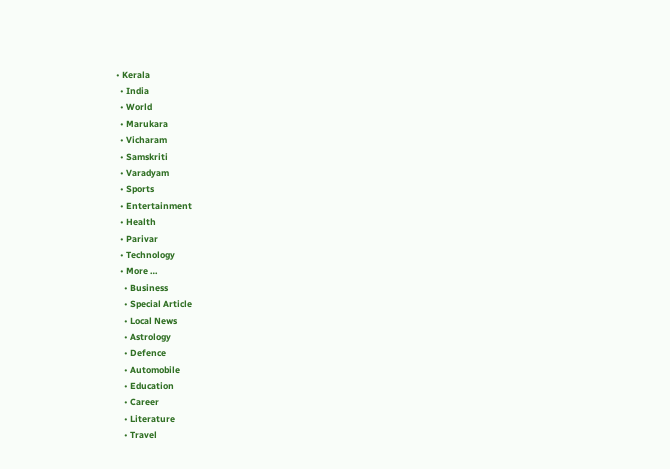• Kerala
  • India
  • World
  • Marukara
  • Vicharam
  • Samskriti
  • Varadyam
  • Sports
  • Entertainment
  • Health
  • Parivar
  • Technology
  • More …
    • Business
    • Special Article
    • Local News
    • Astrology
    • Defence
    • Automobile
    • Education
    • Career
    • Literature
    • Travel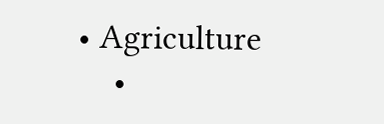• Agriculture
    •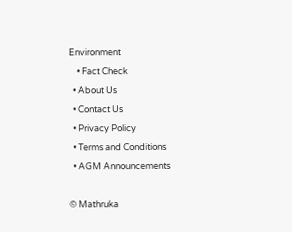Environment
    • Fact Check
  • About Us
  • Contact Us
  • Privacy Policy
  • Terms and Conditions
  • AGM Announcements

© Mathruka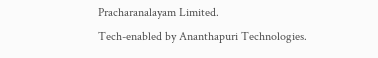Pracharanalayam Limited.
Tech-enabled by Ananthapuri Technologies.